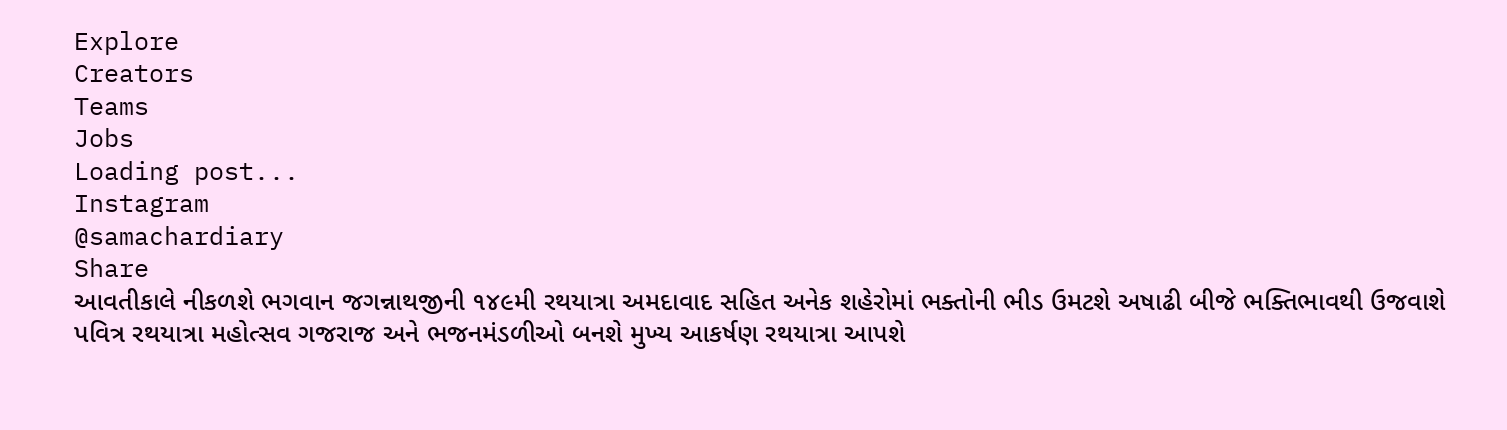Explore
Creators
Teams
Jobs
Loading post...
Instagram
@samachardiary
Share
આવતીકાલે નીકળશે ભગવાન જગન્નાથજીની ૧૪૯મી રથયાત્રા અમદાવાદ સહિત અનેક શહેરોમાં ભક્તોની ભીડ ઉમટશે અષાઢી બીજે ભક્તિભાવથી ઉજવાશે પવિત્ર રથયાત્રા મહોત્સવ ગજરાજ અને ભજનમંડળીઓ બનશે મુખ્ય આકર્ષણ રથયાત્રા આપશે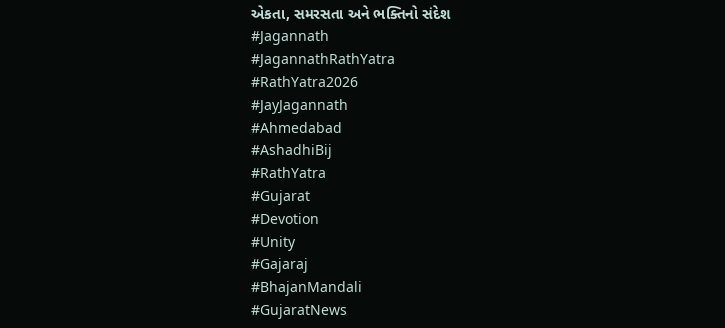એકતા, સમરસતા અને ભક્તિનો સંદેશ
#Jagannath
#JagannathRathYatra
#RathYatra2026
#JayJagannath
#Ahmedabad
#AshadhiBij
#RathYatra
#Gujarat
#Devotion
#Unity
#Gajaraj
#BhajanMandali
#GujaratNews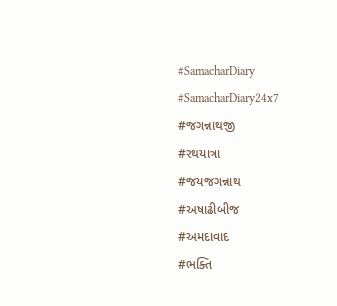#SamacharDiary
#SamacharDiary24x7
#જગન્નાથજી
#રથયાત્રા
#જયજગન્નાથ
#અષાઢીબીજ
#અમદાવાદ
#ભક્તિ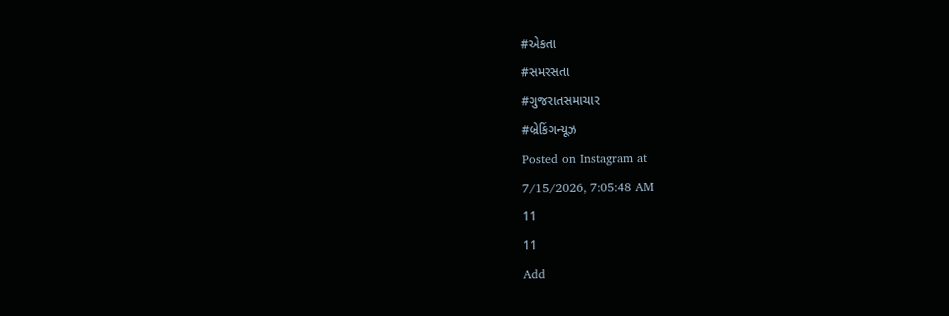#એકતા
#સમરસતા
#ગુજરાતસમાચાર
#બ્રેકિંગન્યૂઝ
Posted on Instagram at
7/15/2026, 7:05:48 AM
11
11
Add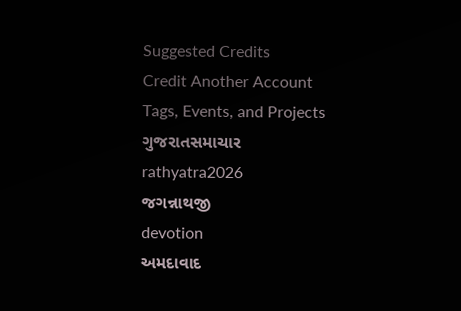Suggested Credits
Credit Another Account
Tags, Events, and Projects
ગુજરાતસમાચાર
rathyatra2026
જગન્નાથજી
devotion
અમદાવાદ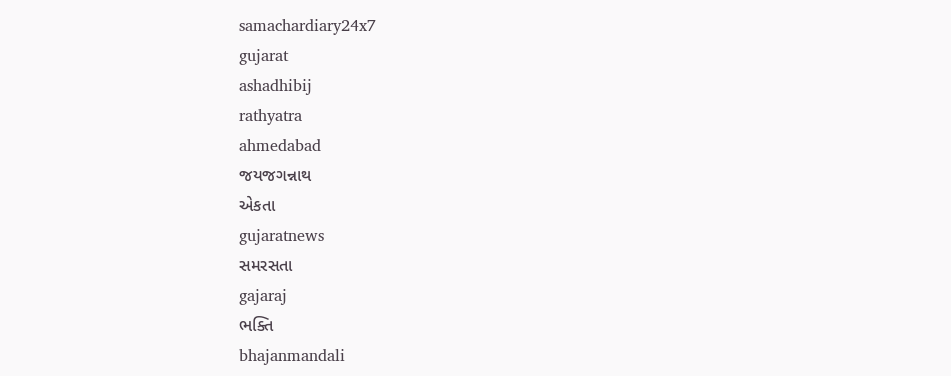samachardiary24x7
gujarat
ashadhibij
rathyatra
ahmedabad
જયજગન્નાથ
એકતા
gujaratnews
સમરસતા
gajaraj
ભક્તિ
bhajanmandali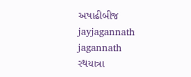અષાઢીબીજ
jayjagannath
jagannath
રથયાત્રા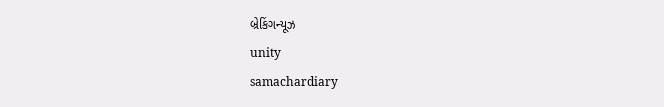બ્રેકિંગન્યૂઝ
unity
samachardiary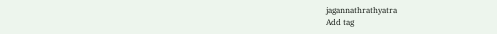jagannathrathyatra
Add tag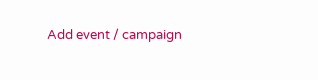Add event / campaign